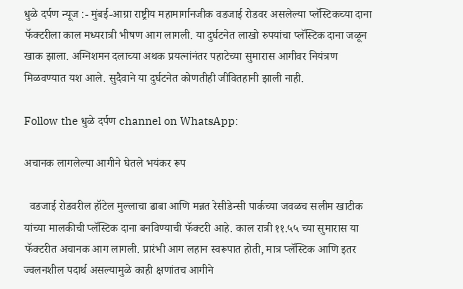धुळे दर्पण न्यूज :- मुंबई-आग्रा राष्ट्रीय महामार्गानजीक वडजाई रोडवर असलेल्या प्लॅस्टिकच्या दाना फॅक्टरीला काल मध्यरात्री भीषण आग लागली. या दुर्घटनेत लाखो रुपयांचा प्लॅस्टिक दाना जळून खाक झाला. अग्निशमन दलाच्या अथक प्रयत्नांनंतर पहाटेच्या सुमारास आगीवर नियंत्रण मिळवण्यात यश आले. सुदैवाने या दुर्घटनेत कोणतीही जीवितहानी झाली नाही.

Follow the धुळे दर्पण channel on WhatsApp:

अचानक लागलेल्या आगीने घेतले भयंकर रूप

  वडजाई रोडवरील हॉटेल मुल्लाचा ढाबा आणि मन्नत रेसीडेन्सी पार्कच्या जवळच सलीम खाटीक यांच्या मालकीची प्लॅस्टिक दाना बनविण्याची फॅक्टरी आहे. काल रात्री ११.५५ च्या सुमारास या फॅक्टरीत अचानक आग लागली. प्रारंभी आग लहान स्वरूपात होती, मात्र प्लॅस्टिक आणि इतर ज्वलनशील पदार्थ असल्यामुळे काही क्षणांतच आगीने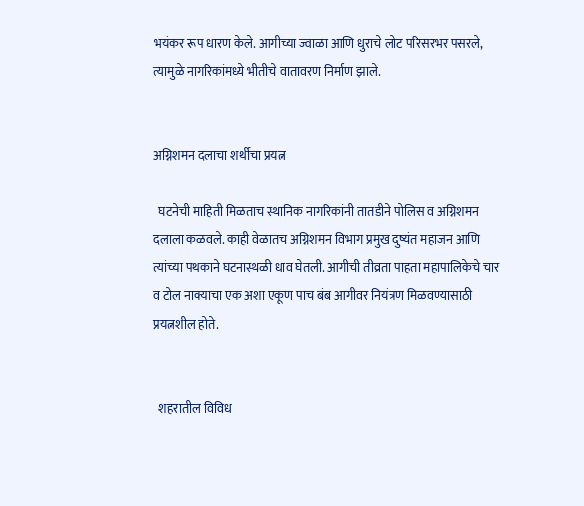भयंकर रूप धारण केले. आगीच्या ज्वाळा आणि धुराचे लोट परिसरभर पसरले, त्यामुळे नागरिकांमध्ये भीतीचे वातावरण निर्माण झाले.


अग्निशमन दलाचा शर्थीचा प्रयत्न

  घटनेची माहिती मिळताच स्थानिक नागरिकांनी तातडीने पोलिस व अग्निशमन दलाला कळवले. काही वेळातच अग्निशमन विभाग प्रमुख दुष्यंत महाजन आणि त्यांच्या पथकाने घटनास्थळी धाव घेतली. आगीची तीव्रता पाहता महापालिकेचे चार व टोल नाक्याचा एक अशा एकूण पाच बंब आगीवर नियंत्रण मिळवण्यासाठी प्रयत्नशील होते.


  शहरातील विविध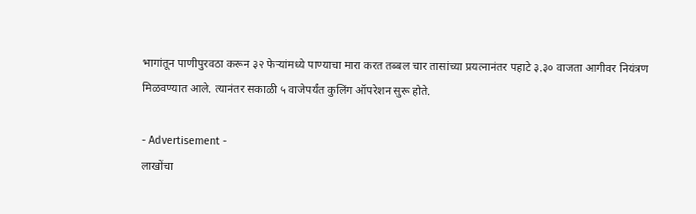भागांतून पाणीपुरवठा करून ३२ फेऱ्यांमध्ये पाण्याचा मारा करत तब्बल चार तासांच्या प्रयत्नानंतर पहाटे ३.३० वाजता आगीवर नियंत्रण मिळवण्यात आले. त्यानंतर सकाळी ५ वाजेपर्यंत कुलिंग ऑपरेशन सुरू होते.

- Advertisement -
लाखोंचा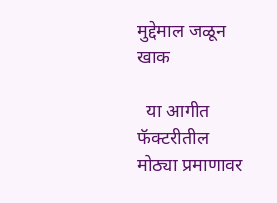मुद्देमाल जळून खाक

  या आगीत फॅक्टरीतील मोठ्या प्रमाणावर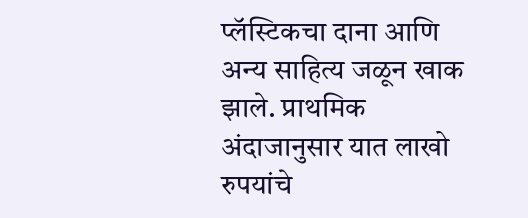प्लॅस्टिकचा दाना आणि अन्य साहित्य जळून खाक झाले. प्राथमिक अंदाजानुसार यात लाखो रुपयांचे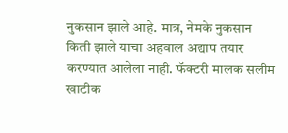नुकसान झाले आहे. मात्र, नेमके नुकसान किती झाले याचा अहवाल अद्याप तयार करण्यात आलेला नाही. फॅक्टरी मालक सलीम खाटीक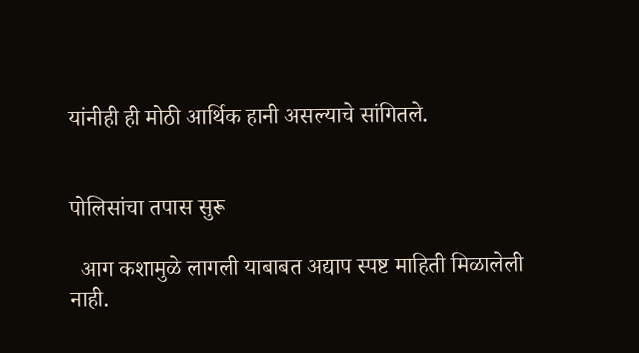यांनीही ही मोठी आर्थिक हानी असल्याचे सांगितले.


पोलिसांचा तपास सुरू

  आग कशामुळे लागली याबाबत अद्याप स्पष्ट माहिती मिळालेली नाही.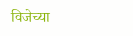विजेच्या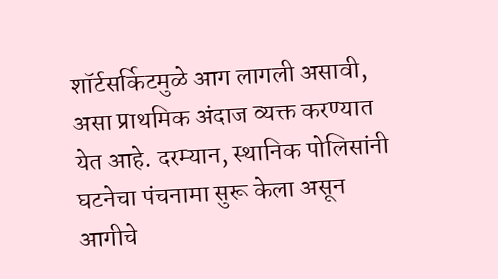शॉर्टसर्किटमुळे आग लागली असावी, असा प्राथमिक अंदाज व्यक्त करण्यात येत आहे. दरम्यान, स्थानिक पोलिसांनी घटनेचा पंचनामा सुरू केला असून आगीचे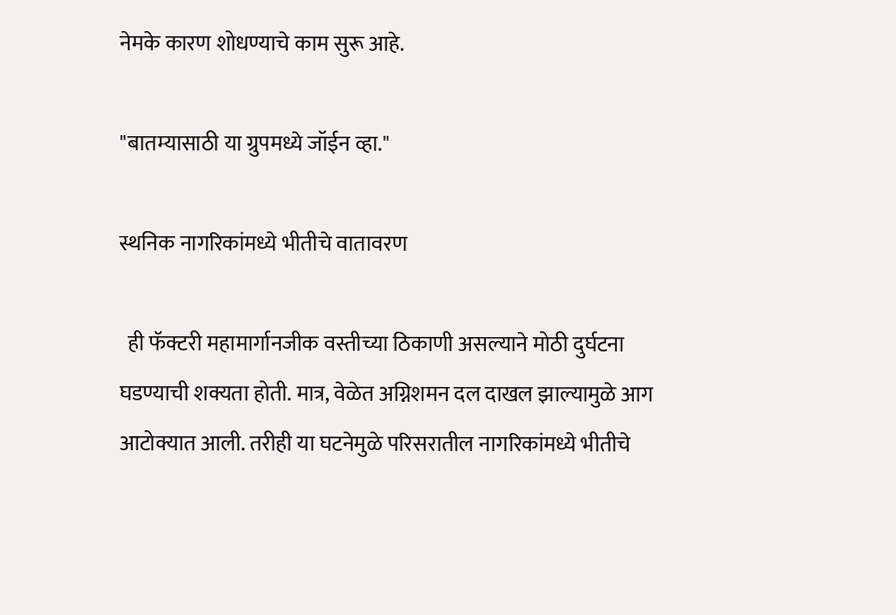नेमके कारण शोधण्याचे काम सुरू आहे.

"बातम्यासाठी या ग्रुपमध्ये जॉईन व्हा."

स्थनिक नागरिकांमध्ये भीतीचे वातावरण

  ही फॅक्टरी महामार्गानजीक वस्तीच्या ठिकाणी असल्याने मोठी दुर्घटना घडण्याची शक्यता होती. मात्र, वेळेत अग्निशमन दल दाखल झाल्यामुळे आग आटोक्यात आली. तरीही या घटनेमुळे परिसरातील नागरिकांमध्ये भीतीचे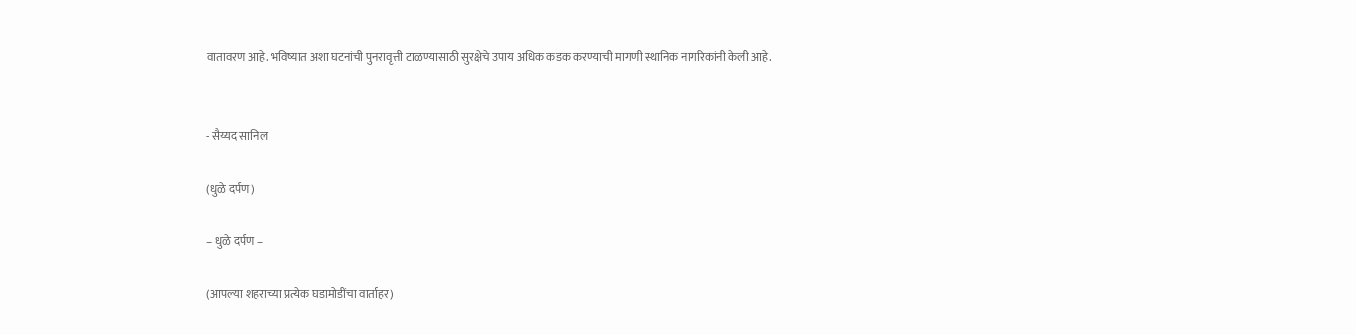वातावरण आहे. भविष्यात अशा घटनांची पुनरावृत्ती टाळण्यासाठी सुरक्षेचे उपाय अधिक कडक करण्याची मागणी स्थानिक नागरिकांनी केली आहे.


- सैय्यद सानिल

(धुळे दर्पण)

– धुळे दर्पण –

(आपल्या शहराच्या प्रत्येक घडामोडींचा वार्ताहर)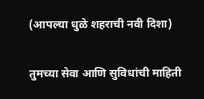(आपल्या धुळे शहराची नवी दिशा)

तुमच्या सेवा आणि सुविधांची माहिती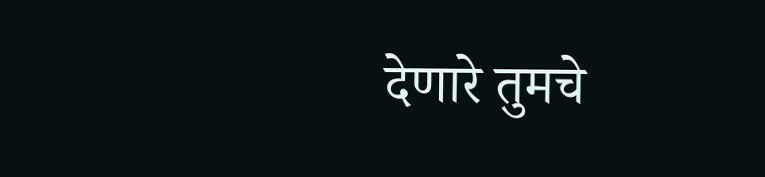देणारे तुमचे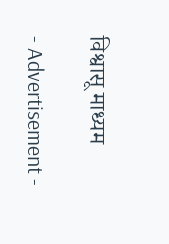विश्वासू माध्यम

- Advertisement -